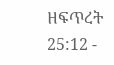ዘፍጥረት 25:12 -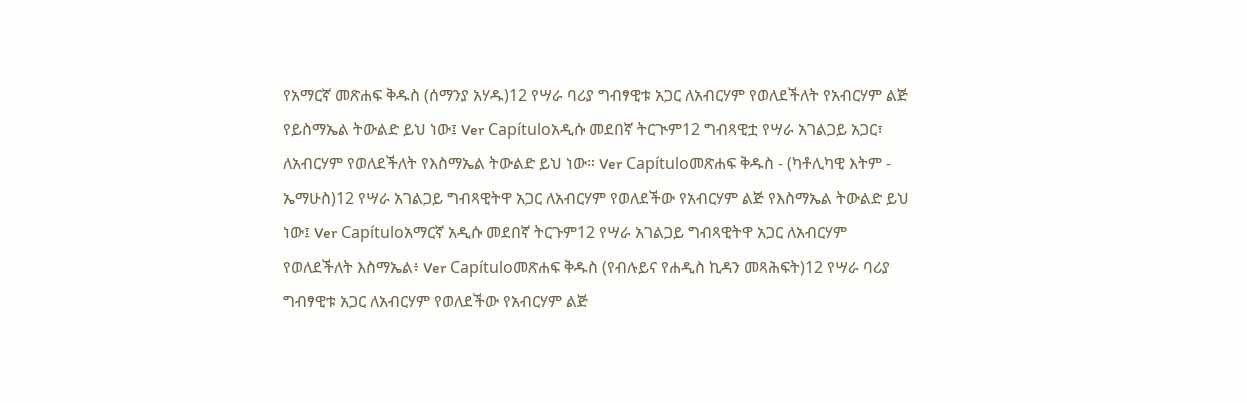የአማርኛ መጽሐፍ ቅዱስ (ሰማንያ አሃዱ)12 የሣራ ባሪያ ግብፃዊቱ አጋር ለአብርሃም የወለደችለት የአብርሃም ልጅ የይስማኤል ትውልድ ይህ ነው፤ Ver Capítuloአዲሱ መደበኛ ትርጒም12 ግብጻዊቷ የሣራ አገልጋይ አጋር፣ ለአብርሃም የወለደችለት የእስማኤል ትውልድ ይህ ነው። Ver Capítuloመጽሐፍ ቅዱስ - (ካቶሊካዊ እትም - ኤማሁስ)12 የሣራ አገልጋይ ግብጻዊትዋ አጋር ለአብርሃም የወለደችው የአብርሃም ልጅ የእስማኤል ትውልድ ይህ ነው፤ Ver Capítuloአማርኛ አዲሱ መደበኛ ትርጉም12 የሣራ አገልጋይ ግብጻዊትዋ አጋር ለአብርሃም የወለደችለት እስማኤል፥ Ver Capítuloመጽሐፍ ቅዱስ (የብሉይና የሐዲስ ኪዳን መጻሕፍት)12 የሣራ ባሪያ ግብፃዊቱ አጋር ለአብርሃም የወለደችው የአብርሃም ልጅ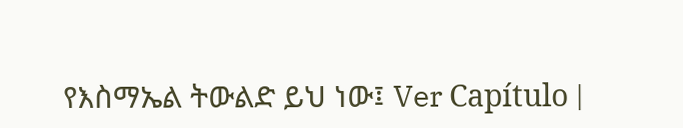የእስማኤል ትውልድ ይህ ነው፤ Ver Capítulo |